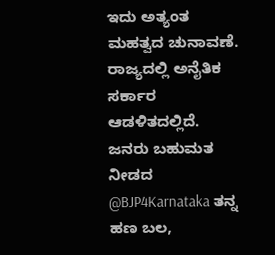ಇದು ಅತ್ಯಂತ ಮಹತ್ವದ ಚುನಾವಣೆ. ರಾಜ್ಯದಲ್ಲಿ ಅನೈತಿಕ ಸರ್ಕಾರ ಆಡಳಿತದಲ್ಲಿದೆ.
ಜನರು ಬಹುಮತ ನೀಡದ @BJP4Karnataka ತನ್ನ ಹಣ ಬಲ,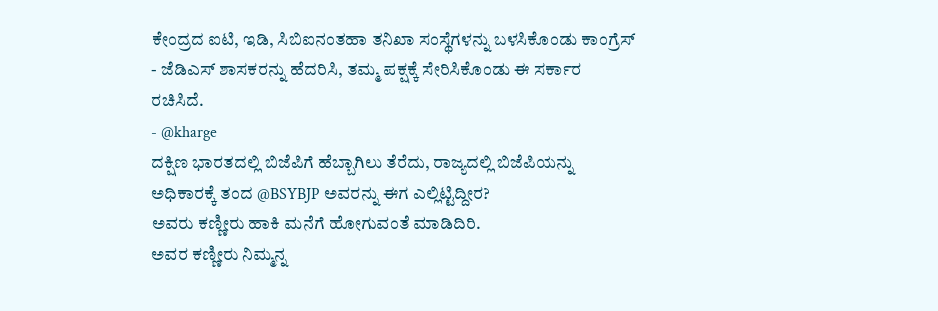ಕೇಂದ್ರದ ಐಟಿ, ಇಡಿ, ಸಿಬಿಐನಂತಹಾ ತನಿಖಾ ಸಂಸ್ಥೆಗಳನ್ನು ಬಳಸಿಕೊಂಡು ಕಾಂಗ್ರೆಸ್ - ಜೆಡಿಎಸ್ ಶಾಸಕರನ್ನು ಹೆದರಿಸಿ, ತಮ್ಮ ಪಕ್ಷಕ್ಕೆ ಸೇರಿಸಿಕೊಂಡು ಈ ಸರ್ಕಾರ ರಚಿಸಿದೆ.
- @kharge
ದಕ್ಷಿಣ ಭಾರತದಲ್ಲಿ ಬಿಜೆಪಿಗೆ ಹೆಬ್ಬಾಗಿಲು ತೆರೆದು, ರಾಜ್ಯದಲ್ಲಿ ಬಿಜೆಪಿಯನ್ನು ಅಧಿಕಾರಕ್ಕೆ ತಂದ @BSYBJP ಅವರನ್ನು ಈಗ ಎಲ್ಲಿಟ್ಟಿದ್ದೀರ?
ಅವರು ಕಣ್ಣೀರು ಹಾಕಿ ಮನೆಗೆ ಹೋಗುವಂತೆ ಮಾಡಿದಿರಿ.
ಅವರ ಕಣ್ಣೀರು ನಿಮ್ಮನ್ನ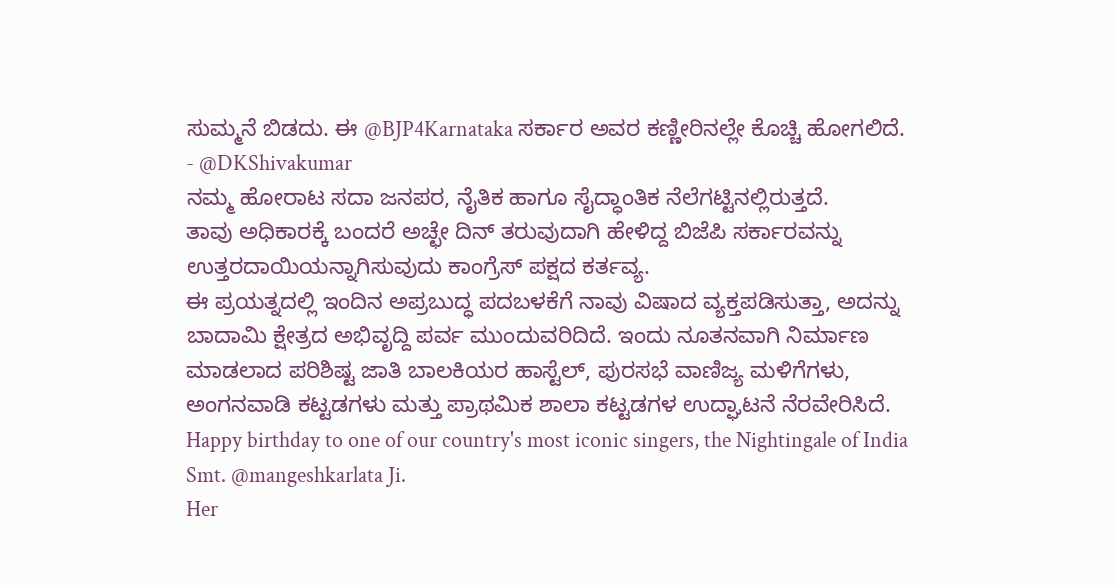ಸುಮ್ಮನೆ ಬಿಡದು. ಈ @BJP4Karnataka ಸರ್ಕಾರ ಅವರ ಕಣ್ಣೀರಿನಲ್ಲೇ ಕೊಚ್ಚಿ ಹೋಗಲಿದೆ.
- @DKShivakumar
ನಮ್ಮ ಹೋರಾಟ ಸದಾ ಜನಪರ, ನೈತಿಕ ಹಾಗೂ ಸೈದ್ಧಾಂತಿಕ ನೆಲೆಗಟ್ಟಿನಲ್ಲಿರುತ್ತದೆ.
ತಾವು ಅಧಿಕಾರಕ್ಕೆ ಬಂದರೆ ಅಚ್ಛೇ ದಿನ್ ತರುವುದಾಗಿ ಹೇಳಿದ್ದ ಬಿಜೆಪಿ ಸರ್ಕಾರವನ್ನು ಉತ್ತರದಾಯಿಯನ್ನಾಗಿಸುವುದು ಕಾಂಗ್ರೆಸ್ ಪಕ್ಷದ ಕರ್ತವ್ಯ.
ಈ ಪ್ರಯತ್ನದಲ್ಲಿ ಇಂದಿನ ಅಪ್ರಬುದ್ಧ ಪದಬಳಕೆಗೆ ನಾವು ವಿಷಾದ ವ್ಯಕ್ತಪಡಿಸುತ್ತಾ, ಅದನ್ನು
ಬಾದಾಮಿ ಕ್ಷೇತ್ರದ ಅಭಿವೃದ್ದಿ ಪರ್ವ ಮುಂದುವರಿದಿದೆ. ಇಂದು ನೂತನವಾಗಿ ನಿರ್ಮಾಣ ಮಾಡಲಾದ ಪರಿಶಿಷ್ಟ ಜಾತಿ ಬಾಲಕಿಯರ ಹಾಸ್ಟೆಲ್, ಪುರಸಭೆ ವಾಣಿಜ್ಯ ಮಳಿಗೆಗಳು, ಅಂಗನವಾಡಿ ಕಟ್ಟಡಗಳು ಮತ್ತು ಪ್ರಾಥಮಿಕ ಶಾಲಾ ಕಟ್ಟಡಗಳ ಉದ್ಘಾಟನೆ ನೆರವೇರಿಸಿದೆ.
Happy birthday to one of our country's most iconic singers, the Nightingale of India Smt. @mangeshkarlata Ji.
Her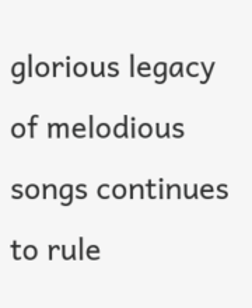glorious legacy of melodious songs continues to rule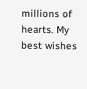millions of hearts. My best wishes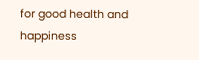for good health and happiness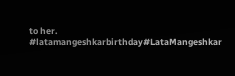to her.
#latamangeshkarbirthday#LataMangeshkar